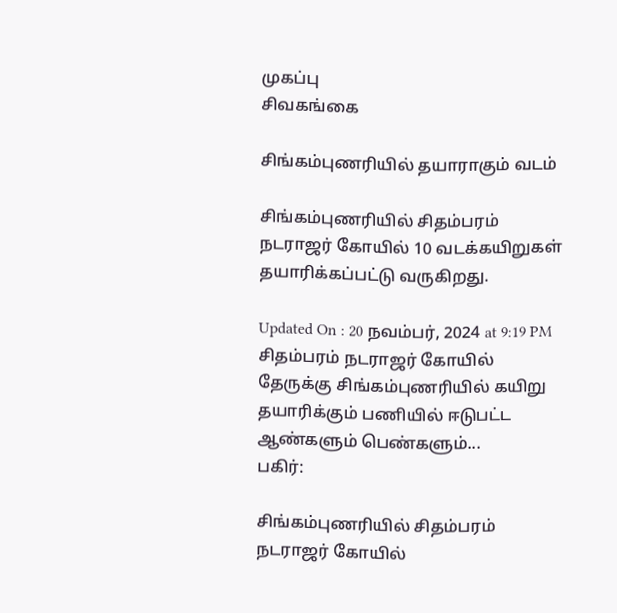முகப்பு
சிவகங்கை

சிங்கம்புணரியில் தயாராகும் வடம்

சிங்கம்புணரியில் சிதம்பரம் நடராஜர் கோயில் 10 வடக்கயிறுகள் தயாரிக்கப்பட்டு வருகிறது.

Updated On : 20 நவம்பர், 2024 at 9:19 PM
சிதம்பரம் நடராஜர் கோயில் தேருக்கு சிங்கம்புணரியில் கயிறு தயாரிக்கும் பணியில் ஈடுபட்ட ஆண்களும் பெண்களும்...
பகிர்:

சிங்கம்புணரியில் சிதம்பரம் நடராஜர் கோயில்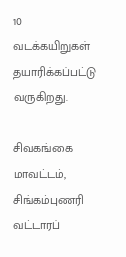10 வடக்கயிறுகள் தயாரிக்கப்பட்டு வருகிறது.

சிவகங்கை மாவட்டம், சிங்கம்புணரி வட்டாரப்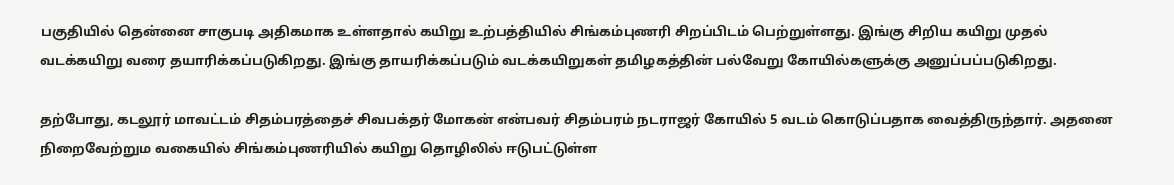பகுதியில் தென்னை சாகுபடி அதிகமாக உள்ளதால் கயிறு உற்பத்தியில் சிங்கம்புணரி சிறப்பிடம் பெற்றுள்ளது. இங்கு சிறிய கயிறு முதல் வடக்கயிறு வரை தயாரிக்கப்படுகிறது. இங்கு தாயரிக்கப்படும் வடக்கயிறுகள் தமிழகத்தின் பல்வேறு கோயில்களுக்கு அனுப்பப்படுகிறது.

தற்போது, கடலூர் மாவட்டம் சிதம்பரத்தைச் சிவபக்தர் மோகன் என்பவர் சிதம்பரம் நடராஜர் கோயில் 5 வடம் கொடுப்பதாக வைத்திருந்தார். அதனை நிறைவேற்றும வகையில் சிங்கம்புணரியில் கயிறு தொழிலில் ஈடுபட்டுள்ள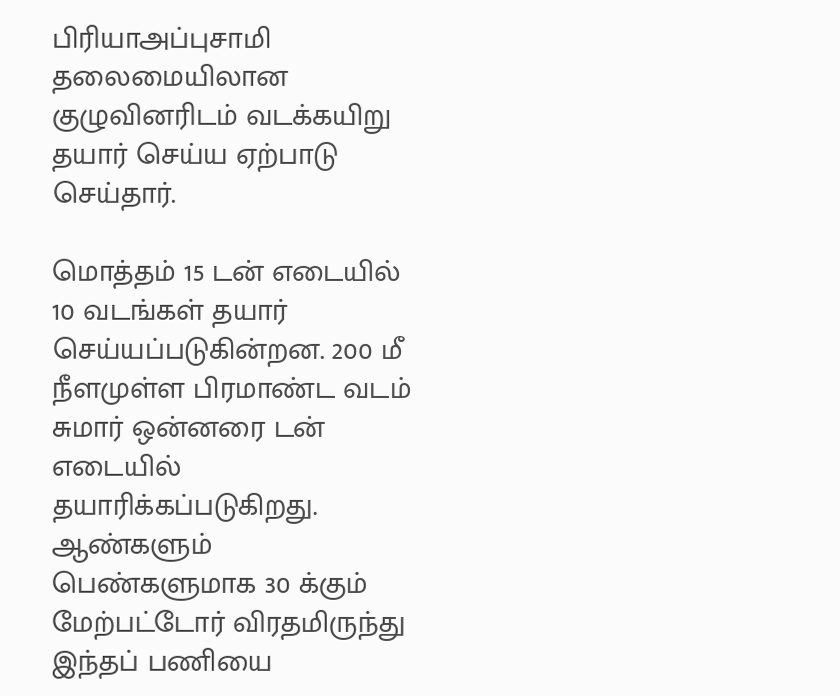பிரியாஅப்புசாமி தலைமையிலான குழுவினரிடம் வடக்கயிறு தயார் செய்ய ஏற்பாடு செய்தார்.

மொத்தம் 15 டன் எடையில் 10 வடங்கள் தயார் செய்யப்படுகின்றன. 200 மீ நீளமுள்ள பிரமாண்ட வடம் சுமார் ஒன்னரை டன் எடையில் தயாரிக்கப்படுகிறது. ஆண்களும் பெண்களுமாக 30 க்கும் மேற்பட்டோர் விரதமிருந்து இந்தப் பணியை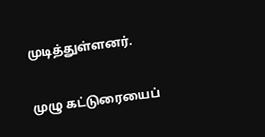முடித்துள்ளனர்.

முழு கட்டுரையைப்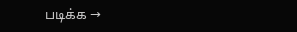படிக்க →